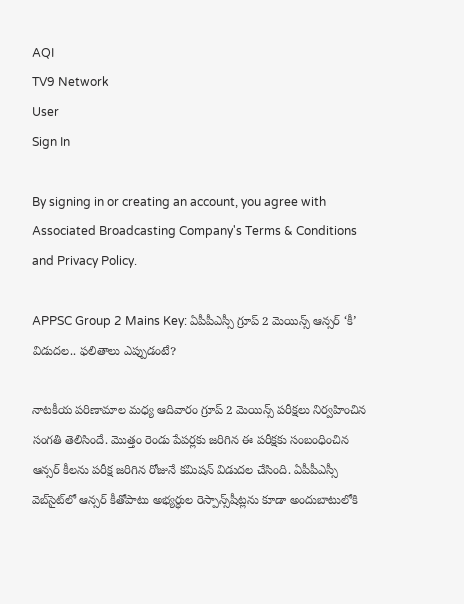AQI
TV9 Network
User
Sign In

By signing in or creating an account, you agree with Associated Broadcasting Company's Terms & Conditions and Privacy Policy.

APPSC Group 2 Mains Key: ఏపీపీఎస్సీ గ్రూప్‌ 2 మెయిన్స్‌ ఆన్సర్‌ ‘కీ’ విడుదల.. ఫలితాలు ఎప్పుడంటే?

నాటకీయ పరిణామాల మధ్య ఆదివారం గ్రూప్ 2 మెయిన్స్‌ పరీక్షలు నిర్వహించిన సంగతి తెలిసిందే. మొత్తం రెండు పేపర్లకు జరిగిన ఈ పరీక్షకు సంబంధించిన ఆన్సర్‌ కీలను పరీక్ష జరిగిన రోజునే కమిషన్‌ విడుదల చేసింది. ఏపీపీఎస్సీ వెబ్‌సైట్‌లో ఆన్సర్‌ కీతోపాటు అభ్యర్ధుల రెస్పాన్స్‌షీట్లను కూడా అందుబాటులోకి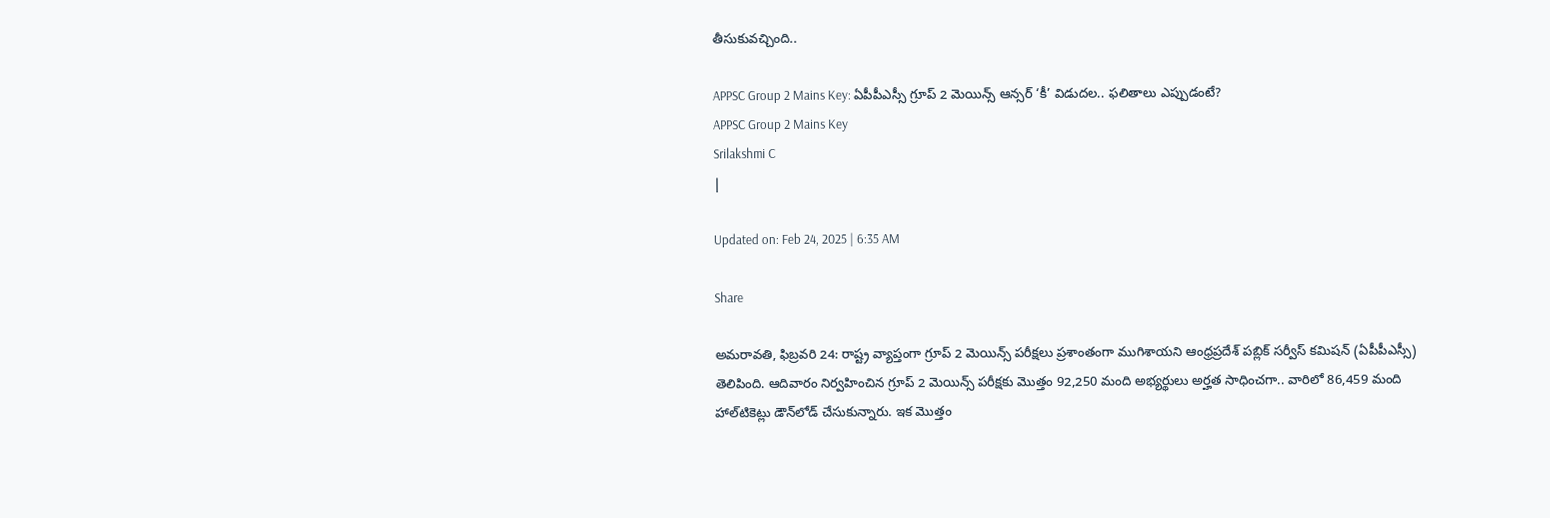తీసుకువచ్చింది..

APPSC Group 2 Mains Key: ఏపీపీఎస్సీ గ్రూప్‌ 2 మెయిన్స్‌ ఆన్సర్‌ ‘కీ’ విడుదల.. ఫలితాలు ఎప్పుడంటే?
APPSC Group 2 Mains Key
Srilakshmi C
|

Updated on: Feb 24, 2025 | 6:35 AM

Share

అమరావతి, ఫిబ్రవరి 24: రాష్ట్ర వ్యాప్తంగా గ్రూప్ 2 మెయిన్స్‌ పరీక్షలు ప్రశాంతంగా ముగిశాయని ఆంధ్రప్రదేశ్‌ పబ్లిక్‌ సర్వీస్‌ కమిషన్‌ (ఏపీపీఎస్సీ) తెలిపింది. ఆదివారం నిర్వహించిన గ్రూప్‌ 2 మెయిన్స్‌ పరీక్షకు మొత్తం 92,250 మంది అభ్యర్థులు అర్హత సాధించగా.. వారిలో 86,459 మంది హాల్‌టికెట్లు డౌన్‌లోడ్‌ చేసుకున్నారు. ఇక మొత్తం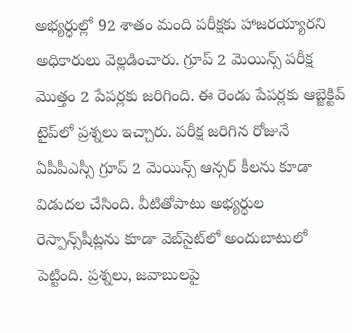అభ్యర్ధుల్లో 92 శాతం మంది పరీక్షకు హాజరయ్యారని అధికారులు వెల్లడించారు. గ్రూప్‌ 2 మెయిన్స్‌ పరీక్ష మొత్తం 2 పేపర్లకు జరిగింది. ఈ రెండు పేపర్లకు ఆబ్జెక్టివ్‌ టైప్‌లో ప్రశ్నలు ఇచ్చారు. పరీక్ష జరిగిన రోజునే ఏపీపీఎస్సీ గ్రూప్‌ 2 మెయిన్స్‌ ఆన్సర్‌ కీలను కూడా విడుదల చేసింది. వీటితోపాటు అభ్యర్ధుల రెస్పాన్స్‌షీట్లను కూడా వెబ్‌సైట్‌లో అందుబాటులో పెట్టింది. ప్రశ్నలు, జవాబులపై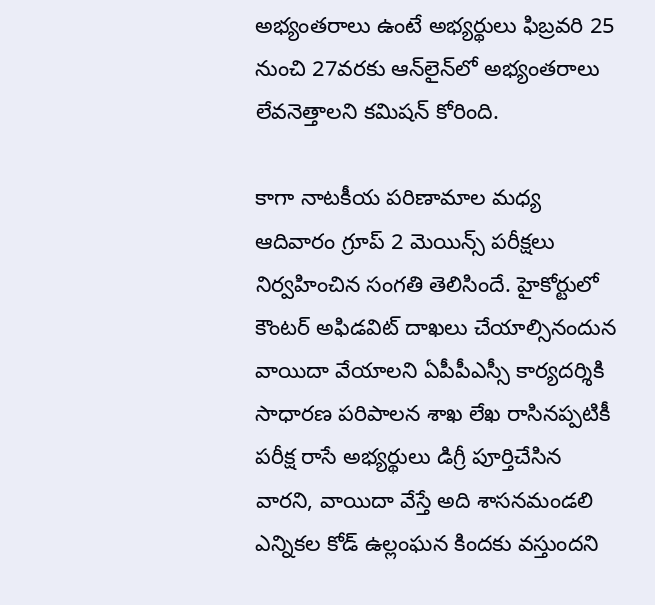అభ్యంతరాలు ఉంటే అభ్యర్థులు ఫిబ్రవరి 25 నుంచి 27వరకు ఆన్‌లైన్‌లో అభ్యంతరాలు లేవనెత్తాలని కమిషన్‌ కోరింది.

కాగా నాటకీయ పరిణామాల మధ్య ఆదివారం గ్రూప్ 2 మెయిన్స్‌ పరీక్షలు నిర్వహించిన సంగతి తెలిసిందే. హైకోర్టులో కౌంటర్‌ అఫిడవిట్‌ దాఖలు చేయాల్సినందున వాయిదా వేయాలని ఏపీపీఎస్సీ కార్యదర్శికి సాధారణ పరిపాలన శాఖ లేఖ రాసినప్పటికీ పరీక్ష రాసే అభ్యర్థులు డిగ్రీ పూర్తిచేసిన వారని, వాయిదా వేస్తే అది శాసనమండలి ఎన్నికల కోడ్‌ ఉల్లంఘన కిందకు వస్తుందని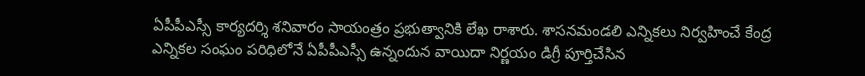ఏపీపీఎస్సీ కార్యదర్శి శనివారం సాయంత్రం ప్రభుత్వానికి లేఖ రాశారు. శాసనమండలి ఎన్నికలు నిర్వహించే కేంద్ర ఎన్నికల సంఘం పరిధిలోనే ఏపీపీఎస్సీ ఉన్నందున వాయిదా నిర్ణయం డిగ్రీ పూర్తిచేసిన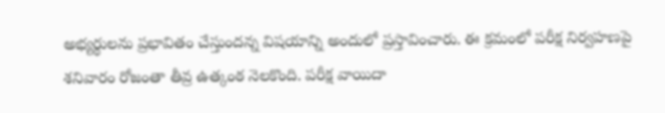అభ్యర్థులను ప్రభావితం చేస్తుందన్న విషయాన్ని అందులో ప్రస్తావించారు. ఈ క్రమంలో పరీక్ష నిర్వహణపై శనివారం రోజంతా తీవ్ర ఉత్కంఠ నెలకొంది. పరీక్ష వాయిదా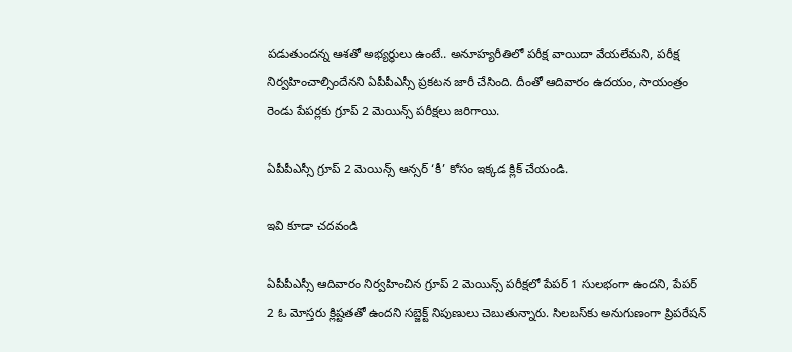పడుతుందన్న ఆశతో అభ్యర్ధులు ఉంటే.. అనూహ్యరీతిలో పరీక్ష వాయిదా వేయలేమని, పరీక్ష నిర్వహించాల్సిందేనని ఏపీపీఎస్సీ ప్రకటన జారీ చేసింది. దీంతో ఆదివారం ఉదయం, సాయంత్రం రెండు పేపర్లకు గ్రూప్ 2 మెయిన్స్‌ పరీక్షలు జరిగాయి.

ఏపీపీఎస్సీ గ్రూప్‌ 2 మెయిన్స్‌ ఆన్సర్‌ ‘కీ’ కోసం ఇక్కడ క్లిక్ చేయండి.

ఇవి కూడా చదవండి

ఏపీపీఎస్సీ ఆదివారం నిర్వహించిన గ్రూప్‌ 2 మెయిన్స్‌ పరీక్షలో పేపర్‌ 1 సులభంగా ఉందని, పేపర్‌ 2 ఓ మోస్తరు క్లిష్టతతో ఉందని సబ్జెక్ట్‌ నిపుణులు చెబుతున్నారు. సిలబస్‌కు అనుగుణంగా ప్రిపరేషన్‌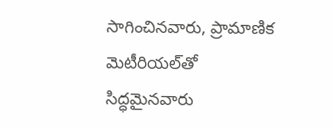సాగించినవారు, ప్రామాణిక మెటీరియల్‌తో సిద్ధమైనవారు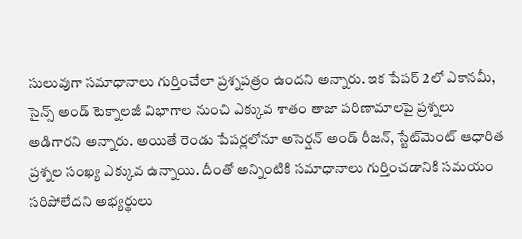సులువుగా సమాధానాలు గుర్తించేలా ప్రశ్నపత్రం ఉందని అన్నారు. ఇక పేపర్‌ 2లో ఎకానమీ, సైన్స్‌ అండ్‌ టెక్నాలజీ విభాగాల నుంచి ఎక్కువ శాతం తాజా పరిణామాలపై ప్రశ్నలు అడిగారని అన్నారు. అయితే రెండు పేపర్లలోనూ అసెర్షన్‌ అండ్‌ రీజన్, స్టేట్‌మెంట్‌ ఆధారిత ప్రశ్నల సంఖ్య ఎక్కువ ఉన్నాయి. దీంతో అన్నింటికి సమాధానాలు గుర్తించడానికి సమయం సరిపోలేదని అభ్యర్థులు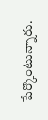పేర్కొంటున్నారు.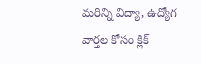మరిన్ని విద్యా, ఉద్యోగ వార్తల కోసం క్లిక్‌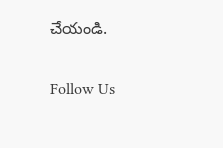చేయండి.

Follow Us